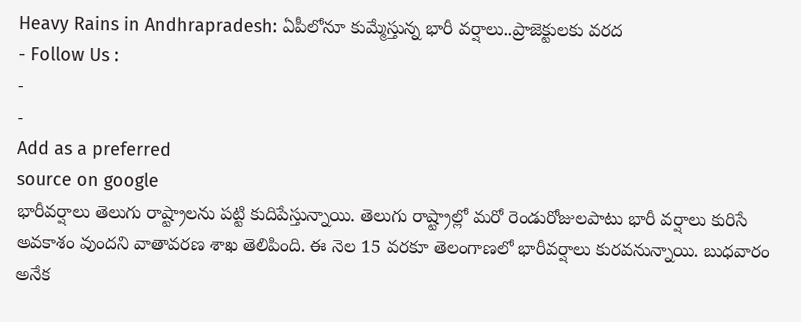Heavy Rains in Andhrapradesh: ఏపీలోనూ కుమ్మేస్తున్న భారీ వర్షాలు..ప్రాజెక్టులకు వరద
- Follow Us :
-
-
Add as a preferred
source on google
భారీవర్షాలు తెలుగు రాష్ట్రాలను పట్టి కుదిపేస్తున్నాయి. తెలుగు రాష్ట్రాల్లో మరో రెండురోజులపాటు భారీ వర్షాలు కురిసే అవకాశం వుందని వాతావరణ శాఖ తెలిపింది. ఈ నెల 15 వరకూ తెలంగాణలో భారీవర్షాలు కురవనున్నాయి. బుధవారం అనేక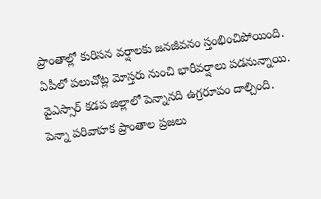ప్రాంతాల్లో కురిసన వర్షాలకు జనజీవనం స్తంభించిపోయింది. ఏపీలో పలుచోట్ల మోస్తరు నుంచి భారీవర్షాలు పడనున్నాయి.
వైఎస్సార్ కడప జిల్లాలో పెన్నానది ఉగ్రరూపం దాల్చింది. పెన్నా పరివాహక ప్రాంతాల ప్రజలు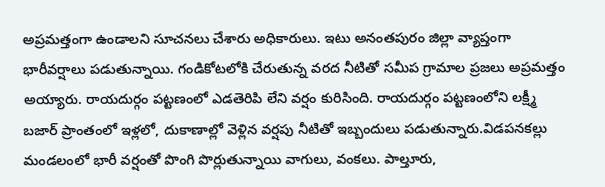అప్రమత్తంగా ఉండాలని సూచనలు చేశారు అధికారులు. ఇటు అనంతపురం జిల్లా వ్యాప్తంగా భారీవర్షాలు పడుతున్నాయి. గండికోటలోకి చేరుతున్న వరద నీటితో సమీప గ్రామాల ప్రజలు అప్రమత్తం అయ్యారు. రాయదుర్గం పట్టణంలో ఎడతెరిపి లేని వర్షం కురిసింది. రాయదుర్గం పట్టణంలోని లక్ష్మీ బజార్ ప్రాంతంలో ఇళ్లలో, దుకాణాల్లో వెళ్లిన వర్షపు నీటితో ఇబ్బందులు పడుతున్నారు.విడపనకల్లు మండలంలో భారీ వర్షంతో పొంగి పొర్లుతున్నాయి వాగులు, వంకలు. పాల్తూరు,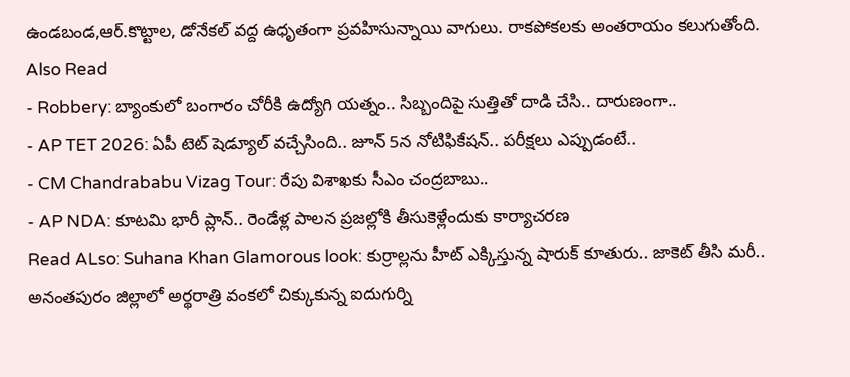ఉండబండ,ఆర్.కొట్టాల, డోనేకల్ వద్ద ఉధృతంగా ప్రవహిసున్నాయి వాగులు. రాకపోకలకు అంతరాయం కలుగుతోంది.
Also Read
- Robbery: బ్యాంకులో బంగారం చోరీకి ఉద్యోగి యత్నం.. సిబ్బందిపై సుత్తితో దాడి చేసి.. దారుణంగా..
- AP TET 2026: ఏపీ టెట్ షెడ్యూల్ వచ్చేసింది.. జూన్ 5న నోటిఫికేషన్.. పరీక్షలు ఎప్పుడంటే..
- CM Chandrababu Vizag Tour: రేపు విశాఖకు సీఎం చంద్రబాబు..
- AP NDA: కూటమి భారీ ప్లాన్.. రెండేళ్ల పాలన ప్రజల్లోకి తీసుకెళ్లేందుకు కార్యాచరణ
Read ALso: Suhana Khan Glamorous look: కుర్రాల్లను హీట్ ఎక్కిస్తున్న షారుక్ కూతురు.. జాకెట్ తీసి మరీ..
అనంతపురం జిల్లాలో అర్థరాత్రి వంకలో చిక్కుకున్న ఐదుగుర్ని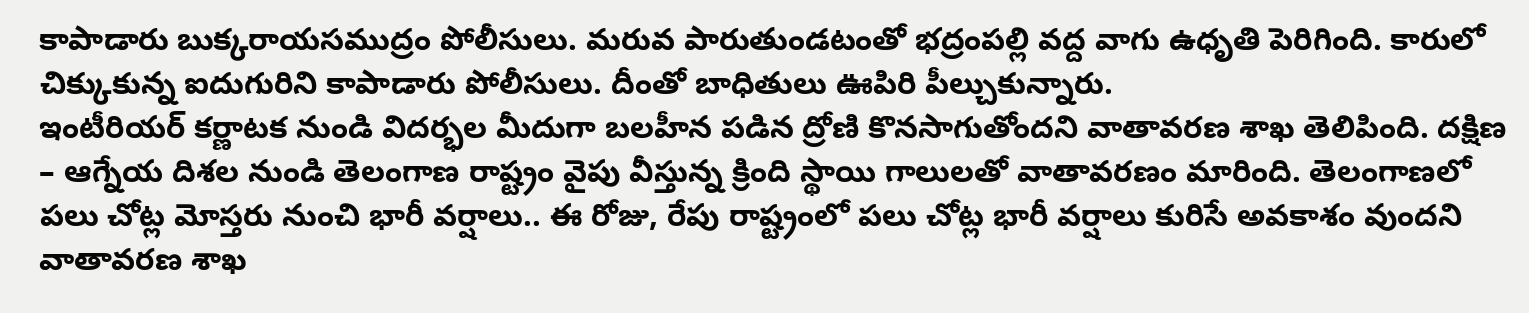కాపాడారు బుక్కరాయసముద్రం పోలీసులు. మరువ పారుతుండటంతో భద్రంపల్లి వద్ద వాగు ఉధృతి పెరిగింది. కారులో చిక్కుకున్న ఐదుగురిని కాపాడారు పోలీసులు. దీంతో బాధితులు ఊపిరి పీల్చుకున్నారు.
ఇంటీరియర్ కర్ణాటక నుండి విదర్భల మీదుగా బలహీన పడిన ద్రోణి కొనసాగుతోందని వాతావరణ శాఖ తెలిపింది. దక్షిణ – ఆగ్నేయ దిశల నుండి తెలంగాణ రాష్ట్రం వైపు వీస్తున్న క్రింది స్థాయి గాలులతో వాతావరణం మారింది. తెలంగాణలో పలు చోట్ల మోస్తరు నుంచి భారీ వర్షాలు.. ఈ రోజు, రేపు రాష్ట్రంలో పలు చోట్ల భారీ వర్షాలు కురిసే అవకాశం వుందని వాతావరణ శాఖ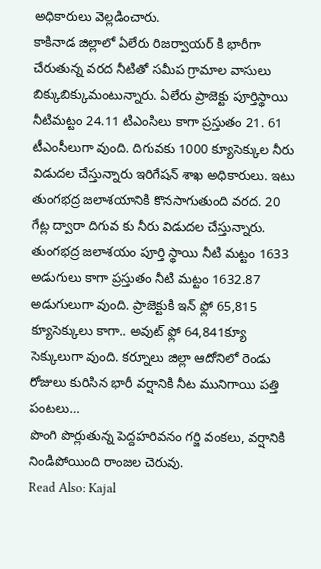అధికారులు వెల్లడించారు.
కాకినాడ జిల్లాలో ఏలేరు రిజర్వాయర్ కి భారీగా చేరుతున్న వరద నీటితో సమీప గ్రామాల వాసులు బిక్కుబిక్కుమంటున్నారు. ఏలేరు ప్రాజెక్టు పూర్తిస్థాయి నీటిమట్టం 24.11 టిఎంసిలు కాగా ప్రస్తుతం 21. 61 టీఎంసీలుగా వుంది. దిగువకు 1000 క్యూసెక్కుల నీరు విడుదల చేస్తున్నారు ఇరిగేషన్ శాఖ అధికారులు. ఇటు తుంగభద్ర జలాశయానికి కొనసాగుతుంది వరద. 20 గేట్ల ద్వారా దిగువ కు నీరు విడుదల చేస్తున్నారు. తుంగభద్ర జలాశయం పూర్తి స్థాయి నీటి మట్టం 1633 అడుగులు కాగా ప్రస్తుతం నీటి మట్టం 1632.87 అడుగులుగా వుంది. ప్రాజెక్టుకి ఇన్ ఫ్లో 65,815 క్యూసెక్కులు కాగా.. అవుట్ ఫ్లో 64,841క్యూ సెక్కులుగా వుంది. కర్నూలు జిల్లా ఆదోనిలో రెండు రోజులు కురిసిన భారీ వర్షానికి నీట మునిగాయి పత్తి పంటలు…
పొంగి పొర్లుతున్న పెద్దహరివనం గర్జి వంకలు, వర్షానికి నిండిపోయింది రాంజల చెరువు.
Read Also: Kajal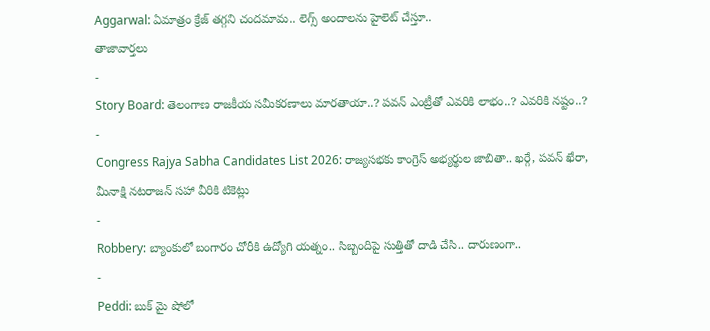Aggarwal: ఏమాత్రం క్రేజ్ తగ్గని చందమామ.. లెగ్స్ అందాలను హైలెట్ చేస్తూ..
తాజావార్తలు
-
Story Board: తెలంగాణ రాజకీయ సమీకరణాలు మారతాయా..? పవన్ ఎంట్రీతో ఎవరికి లాభం..? ఎవరికి నష్టం..?
-
Congress Rajya Sabha Candidates List 2026: రాజ్యసభకు కాంగ్రెస్ అభ్యర్థుల జాబితా.. ఖర్గే, పవన్ ఖేరా, మీనాక్షి నటరాజన్ సహా వీరికి టికెట్లు
-
Robbery: బ్యాంకులో బంగారం చోరీకి ఉద్యోగి యత్నం.. సిబ్బందిపై సుత్తితో దాడి చేసి.. దారుణంగా..
-
Peddi: బుక్ మై షోలో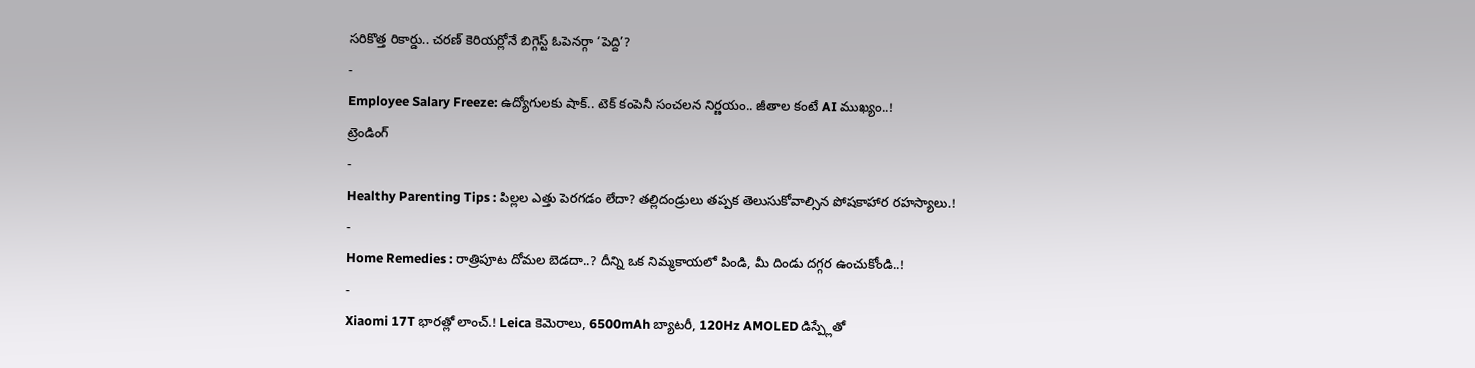సరికొత్త రికార్డు.. చరణ్ కెరియర్లోనే బిగ్గెస్ట్ ఓపెనర్గా ‘పెద్ది’?
-
Employee Salary Freeze: ఉద్యోగులకు షాక్.. టెక్ కంపెనీ సంచలన నిర్ణయం.. జీతాల కంటే AI ముఖ్యం..!
ట్రెండింగ్
-
Healthy Parenting Tips : పిల్లల ఎత్తు పెరగడం లేదా? తల్లిదండ్రులు తప్పక తెలుసుకోవాల్సిన పోషకాహార రహస్యాలు.!
-
Home Remedies : రాత్రిపూట దోమల బెడదా..? దీన్ని ఒక నిమ్మకాయలో పిండి, మీ దిండు దగ్గర ఉంచుకోండి..!
-
Xiaomi 17T భారత్లో లాంచ్.! Leica కెమెరాలు, 6500mAh బ్యాటరీ, 120Hz AMOLED డిస్ప్లేతో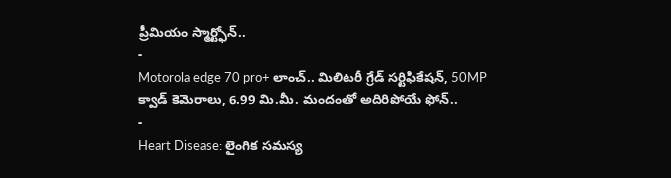ప్రీమియం స్మార్ట్ఫోన్..
-
Motorola edge 70 pro+ లాంచ్.. మిలిటరీ గ్రేడ్ సర్టిఫికేషన్, 50MP క్వాడ్ కెమెరాలు, 6.99 మి.మీ. మందంతో అదిరిపోయే ఫోన్..
-
Heart Disease: లైంగిక సమస్య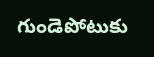గుండెపోటుకు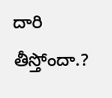దారి తీస్తోందా.?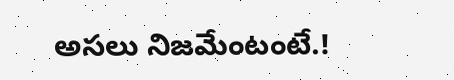అసలు నిజమేంటంటే.!